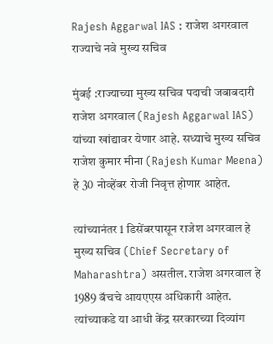Rajesh Aggarwal IAS : राजेश अगरवाल राज्याचे नवे मुख्य सचिव

मुंबई :राज्याच्या मुख्य सचिव पदाची जबाबदारी राजेश अगरवाल (Rajesh Aggarwal IAS) यांच्या खांद्यावर येणार आहे. सध्याचे मुख्य सचिव राजेश कुमार मीना (Rajesh Kumar Meena) हे 30 नोव्हेंबर रोजी निवृत्त होणार आहेत.

त्यांच्यानंतर 1 डिसेंबरपासून राजेश अगरवाल हे मुख्य सचिव (Chief Secretary of Maharashtra) असतील. राजेश अगरवाल हे 1989 बॅचचे आयएएस अधिकारी आहेत. त्यांच्याकडे या आधी केंद्र सरकारच्या दिव्यांग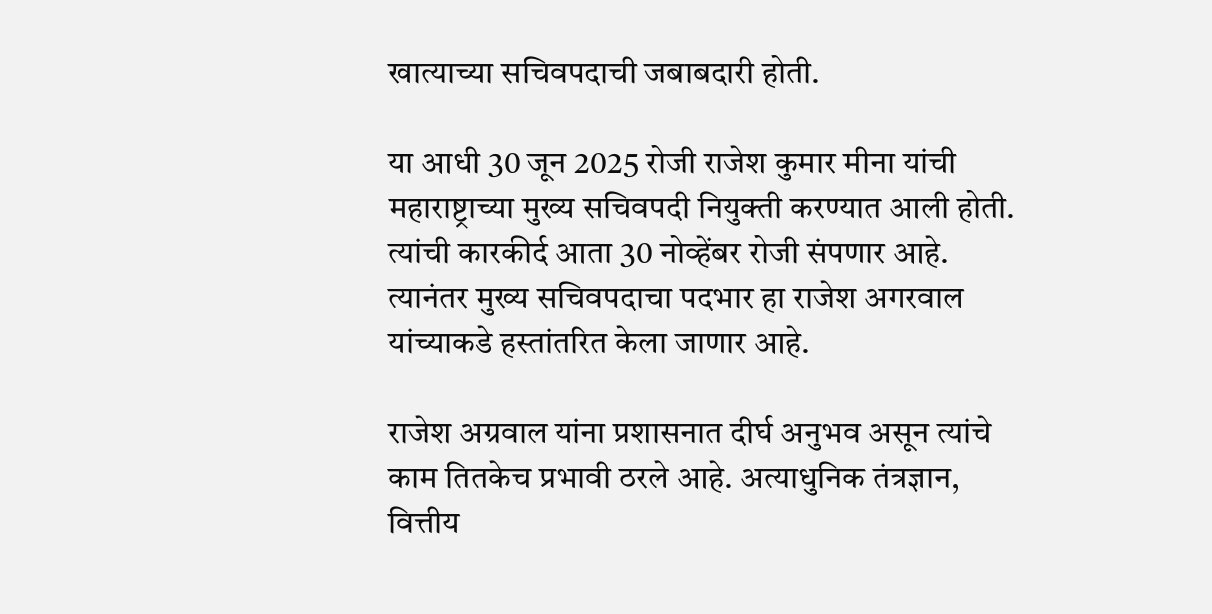खात्याच्या सचिवपदाची जबाबदारी होती.

या आधी 30 जून 2025 रोजी राजेश कुमार मीना यांची महाराष्ट्राच्या मुख्य सचिवपदी नियुक्ती करण्यात आली होती. त्यांची कारकीर्द आता 30 नोव्हेंबर रोजी संपणार आहे. त्यानंतर मुख्य सचिवपदाचा पदभार हा राजेश अगरवाल यांच्याकडे हस्तांतरित केला जाणार आहे.

राजेश अग्रवाल यांना प्रशासनात दीर्घ अनुभव असून त्यांचे काम तितकेच प्रभावी ठरले आहे. अत्याधुनिक तंत्रज्ञान, वित्तीय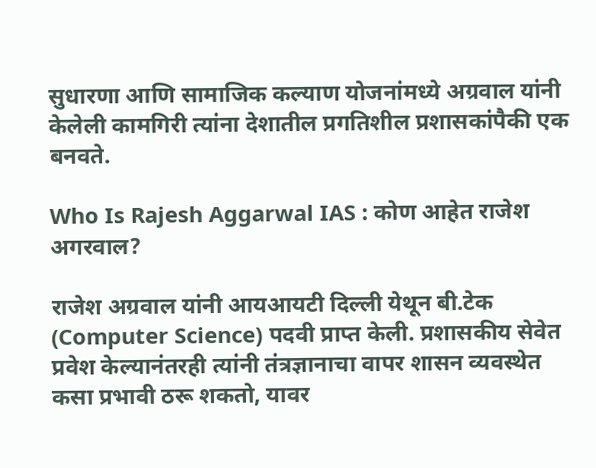सुधारणा आणि सामाजिक कल्याण योजनांमध्ये अग्रवाल यांनी केलेली कामगिरी त्यांना देशातील प्रगतिशील प्रशासकांपैकी एक बनवते.

Who Is Rajesh Aggarwal IAS : कोण आहेत राजेश अगरवाल?

राजेश अग्रवाल यांनी आयआयटी दिल्ली येथून बी.टेक (Computer Science) पदवी प्राप्त केली. प्रशासकीय सेवेत प्रवेश केल्यानंतरही त्यांनी तंत्रज्ञानाचा वापर शासन व्यवस्थेत कसा प्रभावी ठरू शकतो, यावर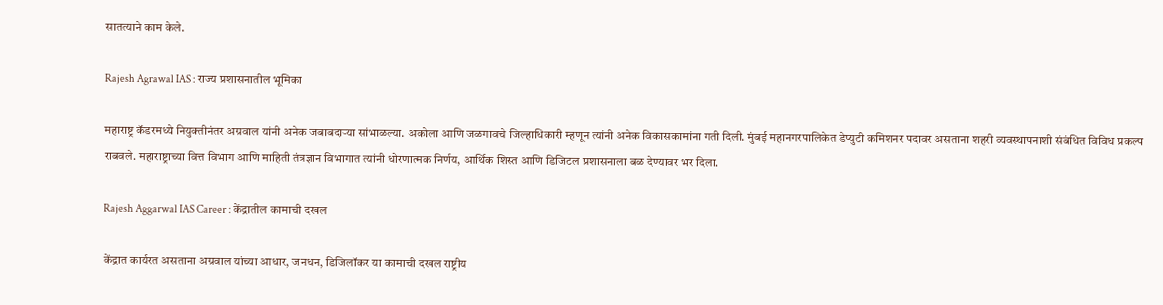सातत्याने काम केले.

Rajesh Agrawal IAS : राज्य प्रशासनातील भूमिका

महाराष्ट्र कॅडरमध्ये नियुक्तीनंतर अग्रवाल यांनी अनेक जबाबदाऱ्या सांभाळल्या. अकोला आणि जळगावचे जिल्हाधिकारी म्हणून त्यांनी अनेक विकासकामांना गती दिली. मुंबई महानगरपालिकेत डेप्युटी कमिशनर पदावर असताना शहरी व्यवस्थापनाशी संबंधित विविध प्रकल्प राबवले. महाराष्ट्राच्या वित्त विभाग आणि माहिती तंत्रज्ञान विभागात त्यांनी धोरणात्मक निर्णय, आर्थिक शिस्त आणि डिजिटल प्रशासनाला बळ देण्यावर भर दिला.

Rajesh Aggarwal IAS Career : केंद्रातील कामाची दखल

केंद्रात कार्यरत असताना अग्रवाल यांच्या आधार, जनधन, डिजिलॉकर या कामाची दखल राष्ट्रीय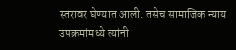स्तरावर घेण्यात आली. तसेच सामाजिक न्याय उपक्रमांमध्ये त्यांनी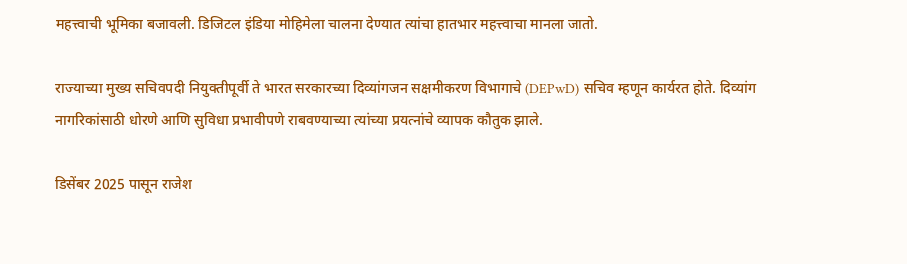महत्त्वाची भूमिका बजावली. डिजिटल इंडिया मोहिमेला चालना देण्यात त्यांचा हातभार महत्त्वाचा मानला जातो.

राज्याच्या मुख्य सचिवपदी नियुक्तीपूर्वी ते भारत सरकारच्या दिव्यांगजन सक्षमीकरण विभागाचे (DEPwD) सचिव म्हणून कार्यरत होते. दिव्यांग नागरिकांसाठी धोरणे आणि सुविधा प्रभावीपणे राबवण्याच्या त्यांच्या प्रयत्नांचे व्यापक कौतुक झाले.

डिसेंबर 2025 पासून राजेश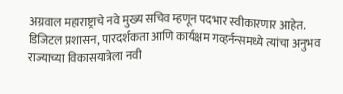अग्रवाल महाराष्ट्राचे नवे मुख्य सचिव म्हणून पदभार स्वीकारणार आहेत. डिजिटल प्रशासन, पारदर्शकता आणि कार्यक्षम गव्हर्नन्समध्ये त्यांचा अनुभव राज्याच्या विकासयात्रेला नवी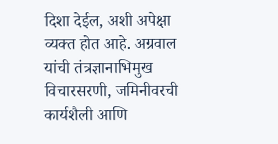दिशा देईल, अशी अपेक्षा व्यक्त होत आहे. अग्रवाल यांची तंत्रज्ञानाभिमुख विचारसरणी, जमिनीवरची कार्यशैली आणि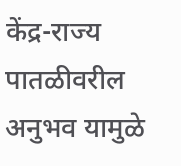केंद्र-राज्य पातळीवरील अनुभव यामुळे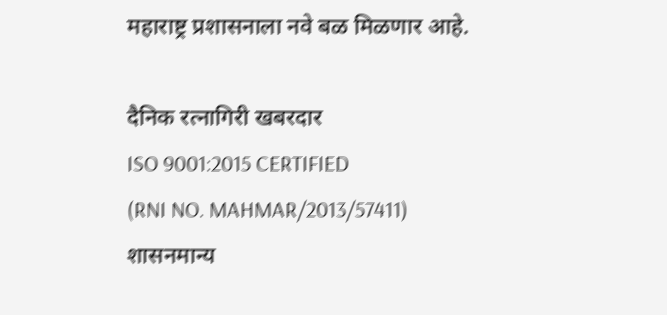महाराष्ट्र प्रशासनाला नवे बळ मिळणार आहे.

दैनिक रत्नागिरी खबरदार
ISO 9001:2015 CERTIFIED
(RNI NO. MAHMAR/2013/57411)
शासनमान्य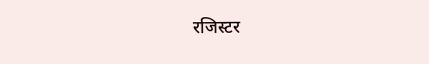रजिस्टर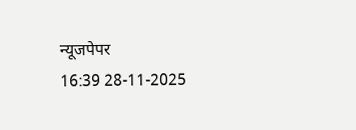न्यूजपेपर
16:39 28-11-2025